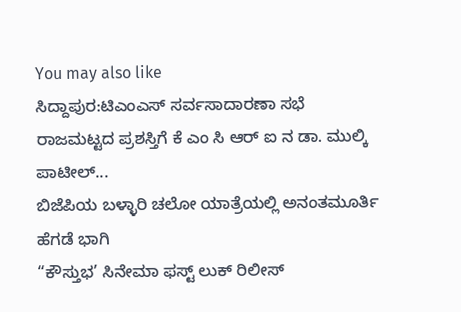You may also like
ಸಿದ್ದಾಪುರ:ಟಿಎಂಎಸ್ ಸರ್ವಸಾದಾರಣಾ ಸಭೆ
ರಾಜಮಟ್ಟದ ಪ್ರಶಸ್ತಿಗೆ ಕೆ ಎಂ ಸಿ ಆರ್ ಐ ನ ಡಾ. ಮುಲ್ಕಿ ಪಾಟೀಲ್...
ಬಿಜೆಪಿಯ ಬಳ್ಳಾರಿ ಚಲೋ ಯಾತ್ರೆಯಲ್ಲಿ ಅನಂತಮೂರ್ತಿ ಹೆಗಡೆ ಭಾಗಿ
“ಕೌಸ್ತುಭ’ ಸಿನೇಮಾ ಫಸ್ಟ್ ಲುಕ್ ರಿಲೀಸ್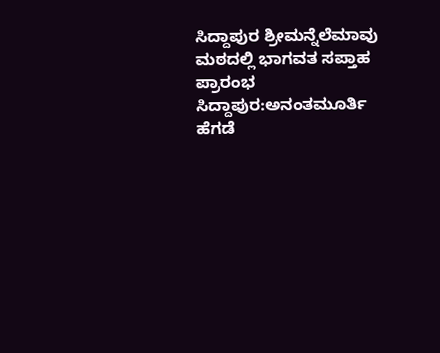ಸಿದ್ದಾಪುರ ಶ್ರೀಮನ್ನೆಲೆಮಾವು ಮಠದಲ್ಲಿ ಭಾಗವತ ಸಪ್ತಾಹ ಪ್ರಾರಂಭ
ಸಿದ್ದಾಪುರ:ಅನಂತಮೂರ್ತಿ ಹೆಗಡೆ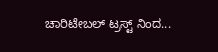ಚಾರಿಟೇಬಲ್ ಟ್ರಸ್ಟ್ ನಿಂದ...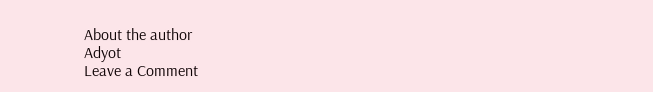About the author
Adyot
Leave a Comment